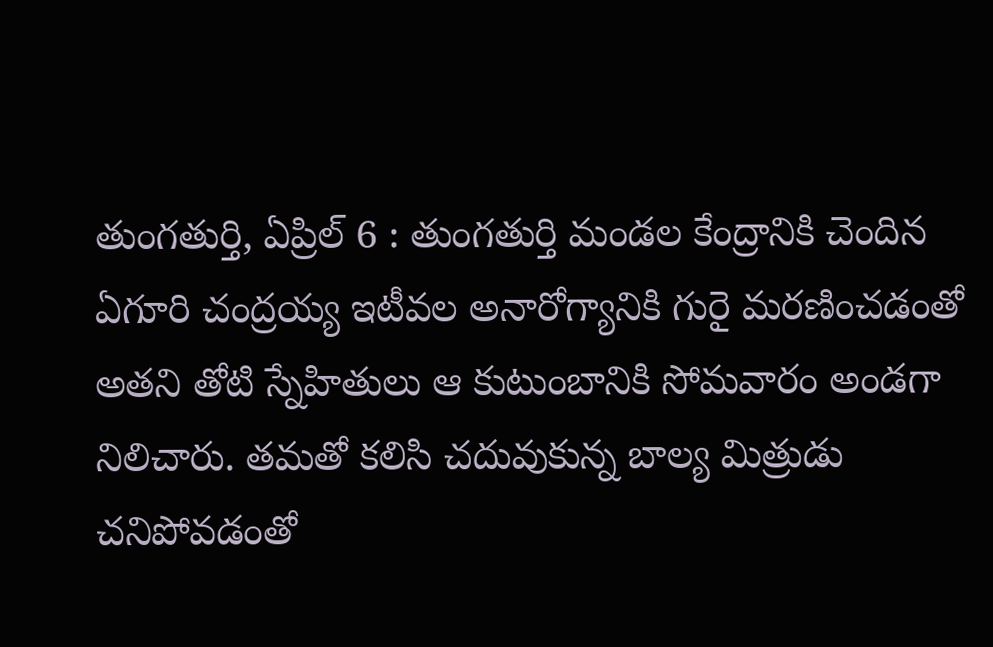తుంగతుర్తి, ఏప్రిల్ 6 : తుంగతుర్తి మండల కేంద్రానికి చెందిన ఏగూరి చంద్రయ్య ఇటీవల అనారోగ్యానికి గురై మరణించడంతో అతని తోటి స్నేహితులు ఆ కుటుంబానికి సోమవారం అండగా నిలిచారు. తమతో కలిసి చదువుకున్న బాల్య మిత్రుడు చనిపోవడంతో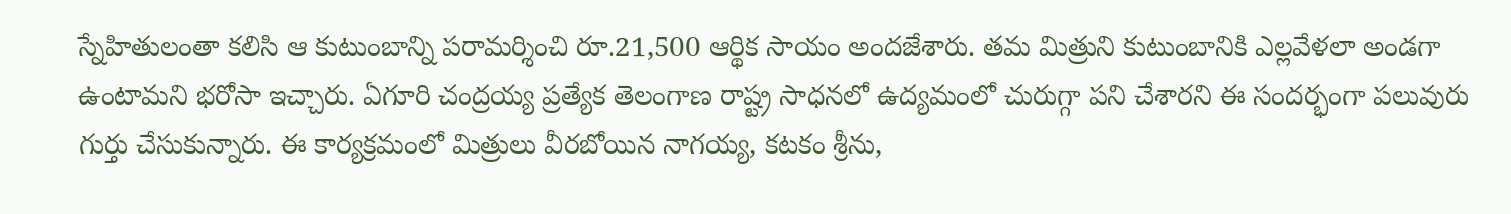స్నేహితులంతా కలిసి ఆ కుటుంబాన్ని పరామర్శించి రూ.21,500 ఆర్థిక సాయం అందజేశారు. తమ మిత్రుని కుటుంబానికి ఎల్లవేళలా అండగా ఉంటామని భరోసా ఇచ్చారు. ఏగూరి చంద్రయ్య ప్రత్యేక తెలంగాణ రాష్ట్ర సాధనలో ఉద్యమంలో చురుగ్గా పని చేశారని ఈ సందర్భంగా పలువురు గుర్తు చేసుకున్నారు. ఈ కార్యక్రమంలో మిత్రులు వీరబోయిన నాగయ్య, కటకం శ్రీను,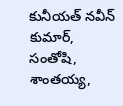కునీయత్ నవీన్ కుమార్, సంతోషి, శాంతయ్య,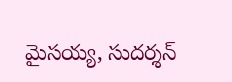మైసయ్య, సుదర్శన్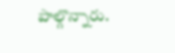పాల్గొన్నారు.